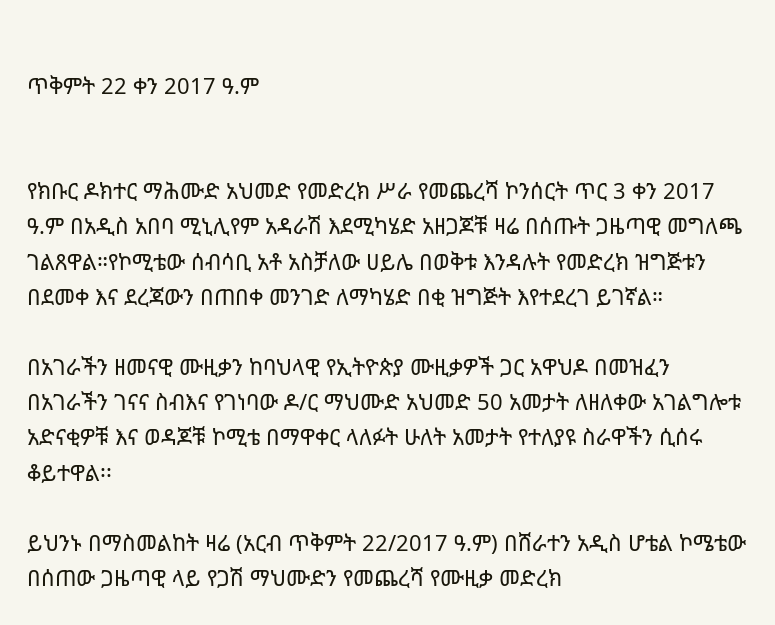ጥቅምት 22 ቀን 2017 ዓ.ም


የክቡር ዶክተር ማሕሙድ አህመድ የመድረክ ሥራ የመጨረሻ ኮንሰርት ጥር 3 ቀን 2017 ዓ.ም በአዲስ አበባ ሚኒሊየም አዳራሽ እደሚካሄድ አዘጋጆቹ ዛሬ በሰጡት ጋዜጣዊ መግለጫ ገልጸዋል።የኮሚቴው ሰብሳቢ አቶ አስቻለው ሀይሌ በወቅቱ እንዳሉት የመድረክ ዝግጅቱን በደመቀ እና ደረጃውን በጠበቀ መንገድ ለማካሄድ በቂ ዝግጅት እየተደረገ ይገኛል።

በአገራችን ዘመናዊ ሙዚቃን ከባህላዊ የኢትዮጵያ ሙዚቃዎች ጋር አዋህዶ በመዝፈን በአገራችን ገናና ስብእና የገነባው ዶ/ር ማህሙድ አህመድ 50 አመታት ለዘለቀው አገልግሎቱ አድናቂዎቹ እና ወዳጆቹ ኮሚቴ በማዋቀር ላለፉት ሁለት አመታት የተለያዩ ስራዋችን ሲሰሩ ቆይተዋል፡፡

ይህንኑ በማስመልከት ዛሬ (አርብ ጥቅምት 22/2017 ዓ.ም) በሸራተን አዲስ ሆቴል ኮሜቴው በሰጠው ጋዜጣዊ ላይ የጋሽ ማህሙድን የመጨረሻ የሙዚቃ መድረክ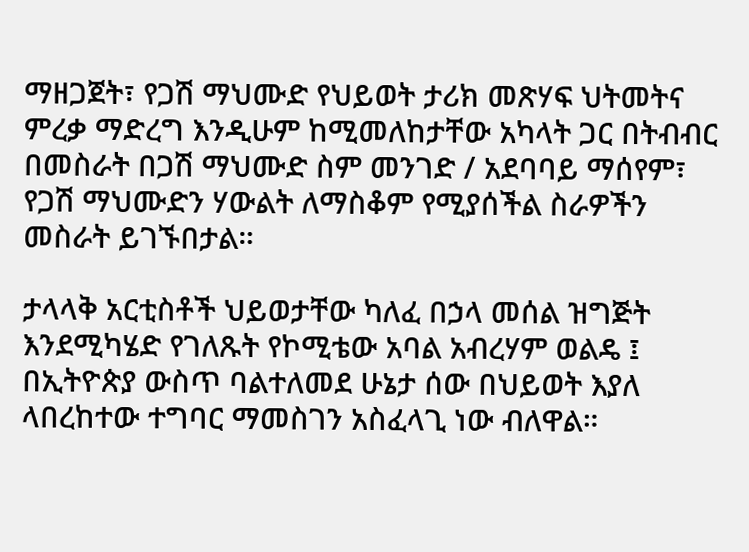ማዘጋጀት፣ የጋሽ ማህሙድ የህይወት ታሪክ መጽሃፍ ህትመትና ምረቃ ማድረግ እንዲሁም ከሚመለከታቸው አካላት ጋር በትብብር በመስራት በጋሽ ማህሙድ ስም መንገድ / አደባባይ ማሰየም፣ የጋሽ ማህሙድን ሃውልት ለማስቆም የሚያሰችል ስራዎችን መስራት ይገኙበታል።

ታላላቅ አርቲስቶች ህይወታቸው ካለፈ በኃላ መሰል ዝግጅት እንደሚካሄድ የገለጹት የኮሚቴው አባል አብረሃም ወልዴ ፤ በኢትዮጵያ ውስጥ ባልተለመደ ሁኔታ ሰው በህይወት እያለ ላበረከተው ተግባር ማመስገን አስፈላጊ ነው ብለዋል።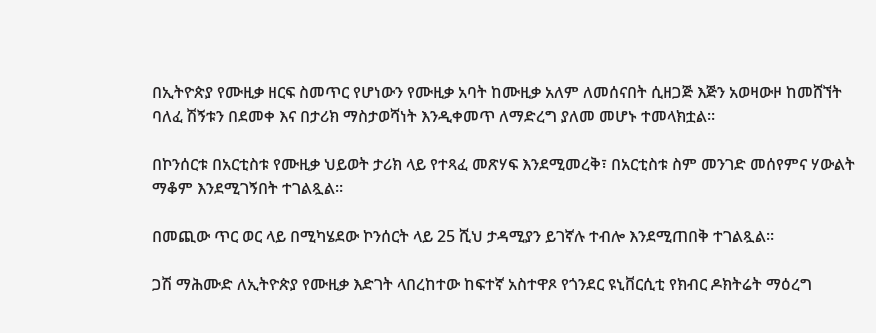በኢትዮጵያ የሙዚቃ ዘርፍ ስመጥር የሆነውን የሙዚቃ አባት ከሙዚቃ አለም ለመሰናበት ሲዘጋጅ እጅን አወዛውዞ ከመሸኘት ባለፈ ሽኝቱን በደመቀ እና በታሪክ ማስታወሻነት እንዲቀመጥ ለማድረግ ያለመ መሆኑ ተመላክቷል።

በኮንሰርቱ በአርቲስቱ የሙዚቃ ህይወት ታሪክ ላይ የተጻፈ መጽሃፍ እንደሚመረቅ፣ በአርቲስቱ ስም መንገድ መሰየምና ሃውልት ማቆም እንደሚገኝበት ተገልጿል።

በመጪው ጥር ወር ላይ በሚካሄደው ኮንሰርት ላይ 25 ሺህ ታዳሚያን ይገኛሉ ተብሎ እንደሚጠበቅ ተገልጿል።

ጋሽ ማሕሙድ ለኢትዮጵያ የሙዚቃ እድገት ላበረከተው ከፍተኛ አስተዋጾ የጎንደር ዩኒቨርሲቲ የክብር ዶክትሬት ማዕረግ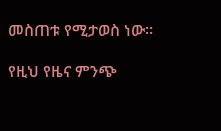መስጠቱ የሚታወስ ነው።

የዚህ የዜና ምንጭ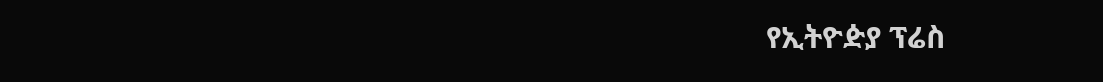የኢትዮዽያ ፕሬስ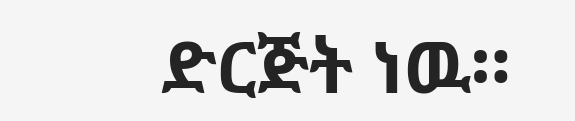ድርጅት ነዉ።